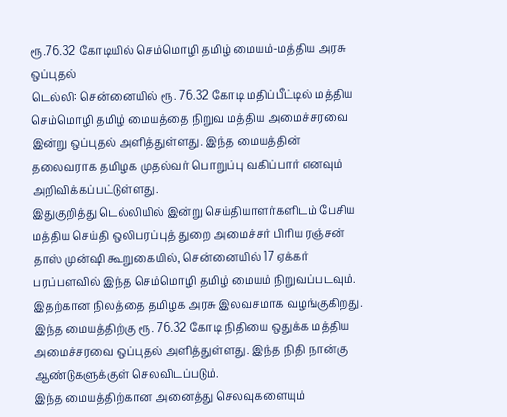ரூ.76.32 கோடியில் செம்மொழி தமிழ் மையம்-மத்திய அரசு ஒப்புதல்
டெல்லி: சென்னையில் ரூ. 76.32 கோடி மதிப்பீட்டில் மத்திய செம்மொழி தமிழ் மையத்தை நிறுவ மத்திய அமைச்சரவை இன்று ஒப்புதல் அளித்துள்ளது. இந்த மையத்தின் தலைவராக தமிழக முதல்வர் பொறுப்பு வகிப்பார் எனவும் அறிவிக்கப்பட்டுள்ளது.
இதுகுறித்து டெல்லியில் இன்று செய்தியாளர்களிடம் பேசிய மத்திய செய்தி ஒலிபரப்புத் துறை அமைச்சர் பிரிய ரஞ்சன் தாஸ் முன்ஷி கூறுகையில், சென்னையில் 17 ஏக்கர் பரப்பளவில் இந்த செம்மொழி தமிழ் மையம் நிறுவப்படவும். இதற்கான நிலத்தை தமிழக அரசு இலவசமாக வழங்குகிறது.
இந்த மையத்திற்கு ரூ. 76.32 கோடி நிதியை ஒதுக்க மத்திய அமைச்சரவை ஒப்புதல் அளித்துள்ளது. இந்த நிதி நான்கு ஆண்டுகளுக்குள் செலவிடப்படும்.
இந்த மையத்திற்கான அனைத்து செலவுகளையும்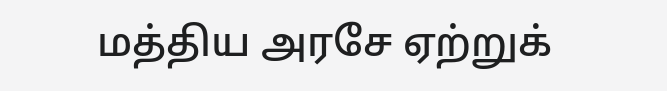மத்திய அரசே ஏற்றுக்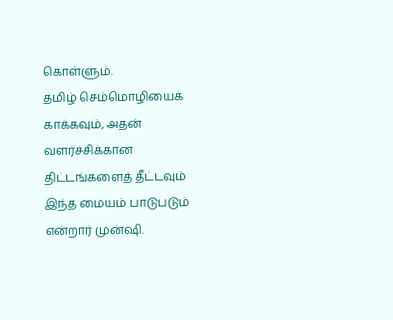கொள்ளும்.
தமிழ் செம்மொழியைக் காக்கவும், அதன் வளர்ச்சிக்கான திட்டங்களைத் தீட்டவும் இந்த மையம் பாடுபடும் என்றார் முன்ஷி.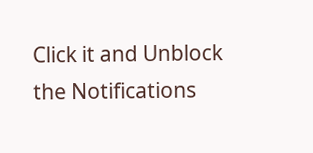Click it and Unblock the Notifications